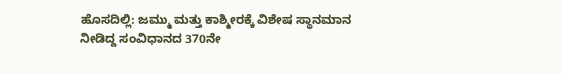ಹೊಸದಿಲ್ಲಿ: ಜಮ್ಮು ಮತ್ತು ಕಾಶ್ಮೀರಕ್ಕೆ ವಿಶೇಷ ಸ್ಥಾನಮಾನ ನೀಡಿದ್ದ ಸಂವಿಧಾನದ 370ನೇ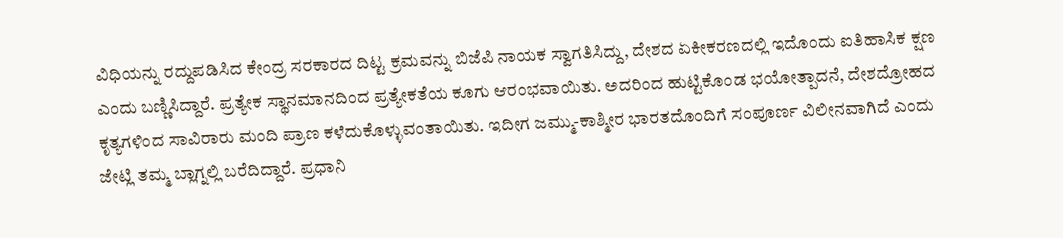ವಿಧಿಯನ್ನು ರದ್ದುಪಡಿಸಿದ ಕೇಂದ್ರ ಸರಕಾರದ ದಿಟ್ಟ ಕ್ರಮವನ್ನು ಬಿಜೆಪಿ ನಾಯಕ ಸ್ವಾಗತಿಸಿದ್ದು, ದೇಶದ ಏಕೀಕರಣದಲ್ಲಿ ಇದೊಂದು ಐತಿಹಾಸಿಕ ಕ್ಷಣ ಎಂದು ಬಣ್ಣಿಸಿದ್ದಾರೆ. ಪ್ರತ್ಯೇಕ ಸ್ಥಾನಮಾನದಿಂದ ಪ್ರತ್ಯೇಕತೆಯ ಕೂಗು ಆರಂಭವಾಯಿತು. ಅದರಿಂದ ಹುಟ್ಟಿಕೊಂಡ ಭಯೋತ್ಪಾದನೆ, ದೇಶದ್ರೋಹದ ಕೃತ್ಯಗಳಿಂದ ಸಾವಿರಾರು ಮಂದಿ ಪ್ರಾಣ ಕಳೆದುಕೊಳ್ಳುವಂತಾಯಿತು. ಇದೀಗ ಜಮ್ಮು-ಕಾಶ್ಮೀರ ಭಾರತದೊಂದಿಗೆ ಸಂಪೂರ್ಣ ವಿಲೀನವಾಗಿದೆ ಎಂದು ಜೇಟ್ಲಿ ತಮ್ಮ ಬ್ಲಾಗ್ನಲ್ಲಿ ಬರೆದಿದ್ದಾರೆ. ಪ್ರಧಾನಿ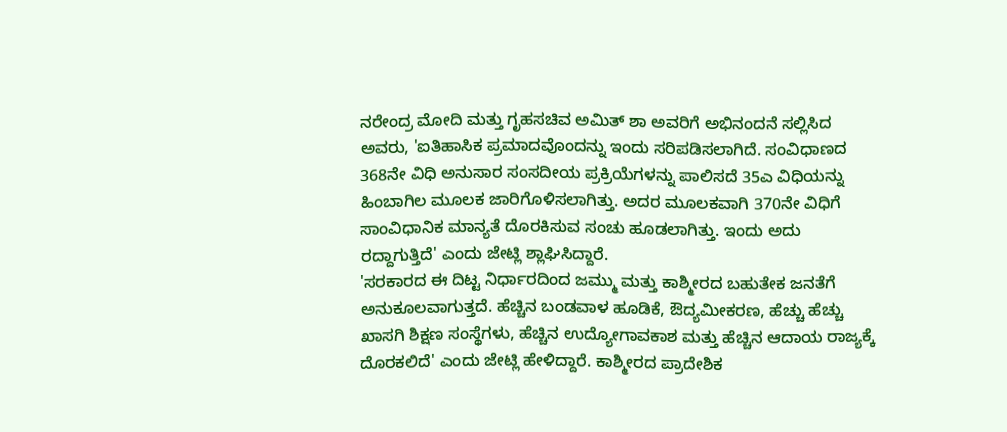ನರೇಂದ್ರ ಮೋದಿ ಮತ್ತು ಗೃಹಸಚಿವ ಅಮಿತ್ ಶಾ ಅವರಿಗೆ ಅಭಿನಂದನೆ ಸಲ್ಲಿಸಿದ ಅವರು, 'ಐತಿಹಾಸಿಕ ಪ್ರಮಾದವೊಂದನ್ನು ಇಂದು ಸರಿಪಡಿಸಲಾಗಿದೆ. ಸಂವಿಧಾಣದ 368ನೇ ವಿಧಿ ಅನುಸಾರ ಸಂಸದೀಯ ಪ್ರಕ್ರಿಯೆಗಳನ್ನು ಪಾಲಿಸದೆ 35ಎ ವಿಧಿಯನ್ನು ಹಿಂಬಾಗಿಲ ಮೂಲಕ ಜಾರಿಗೊಳಿಸಲಾಗಿತ್ತು. ಅದರ ಮೂಲಕವಾಗಿ 370ನೇ ವಿಧಿಗೆ ಸಾಂವಿಧಾನಿಕ ಮಾನ್ಯತೆ ದೊರಕಿಸುವ ಸಂಚು ಹೂಡಲಾಗಿತ್ತು. ಇಂದು ಅದು ರದ್ದಾಗುತ್ತಿದೆ' ಎಂದು ಜೇಟ್ಲಿ ಶ್ಲಾಘಿಸಿದ್ದಾರೆ.
'ಸರಕಾರದ ಈ ದಿಟ್ಟ ನಿರ್ಧಾರದಿಂದ ಜಮ್ಮು ಮತ್ತು ಕಾಶ್ಮೀರದ ಬಹುತೇಕ ಜನತೆಗೆ ಅನುಕೂಲವಾಗುತ್ತದೆ. ಹೆಚ್ಚಿನ ಬಂಡವಾಳ ಹೂಡಿಕೆ, ಔದ್ಯಮೀಕರಣ, ಹೆಚ್ಚು ಹೆಚ್ಚು ಖಾಸಗಿ ಶಿಕ್ಷಣ ಸಂಸ್ಥೆಗಳು, ಹೆಚ್ಚಿನ ಉದ್ಯೋಗಾವಕಾಶ ಮತ್ತು ಹೆಚ್ಚಿನ ಆದಾಯ ರಾಜ್ಯಕ್ಕೆ ದೊರಕಲಿದೆ' ಎಂದು ಜೇಟ್ಲಿ ಹೇಳಿದ್ದಾರೆ. ಕಾಶ್ಮೀರದ ಪ್ರಾದೇಶಿಕ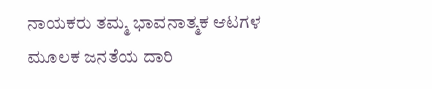ನಾಯಕರು ತಮ್ಮ ಭಾವನಾತ್ಮಕ ಆಟಗಳ ಮೂಲಕ ಜನತೆಯ ದಾರಿ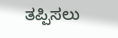ತಪ್ಪಿಸಲು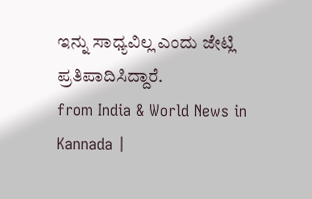ಇನ್ನು ಸಾಧ್ಯವಿಲ್ಲ ಎಂದು ಜೇಟ್ಲಿ ಪ್ರತಿಪಾದಿಸಿದ್ದಾರೆ.
from India & World News in Kannada |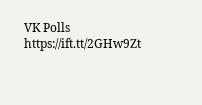VK Polls https://ift.tt/2GHw9Zt